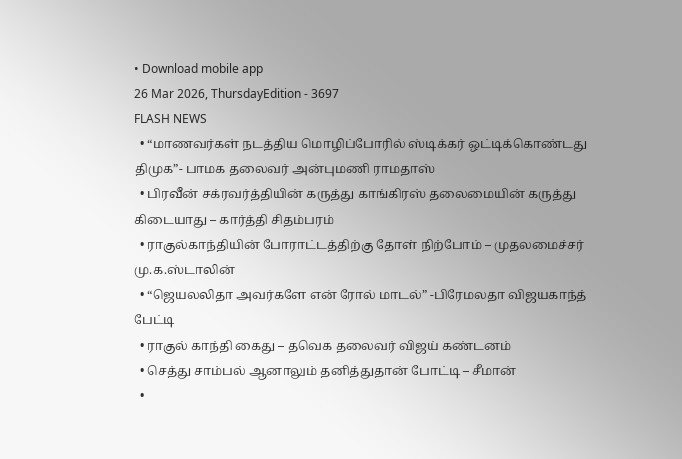• Download mobile app
26 Mar 2026, ThursdayEdition - 3697
FLASH NEWS
  • “மாணவர்கள் நடத்திய மொழிப்போரில் ஸ்டிக்கர் ஒட்டிக்கொண்டது திமுக”- பாமக தலைவர் அன்புமணி ராமதாஸ்
  • பிரவீன் சக்ரவர்த்தியின் கருத்து காங்கிரஸ் தலைமையின் கருத்து கிடையாது – கார்த்தி சிதம்பரம்
  • ராகுல்காந்தியின் போராட்டத்திற்கு தோள் நிற்போம் – முதலமைச்சர் மு.க.ஸ்டாலின்
  • “ஜெயலலிதா அவர்களே என் ரோல் மாடல்” -பிரேமலதா விஜயகாந்த் பேட்டி
  • ராகுல் காந்தி கைது – தவெக தலைவர் விஜய் கண்டனம்
  • செத்து சாம்பல் ஆனாலும் தனித்துதான் போட்டி – சீமான்
  •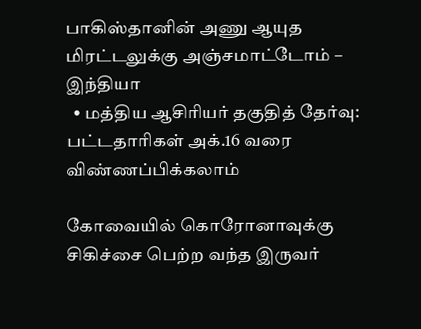பாகிஸ்தானின் அணு ஆயுத மிரட்டலுக்கு அஞ்சமாட்டோம் – இந்தியா
  • மத்திய ஆசிரியர் தகுதித் தேர்வு: பட்டதாரிகள் அக்.16 வரை விண்ணப்பிக்கலாம்

கோவையில் கொரோனாவுக்கு சிகிச்சை பெற்ற வந்த இருவர்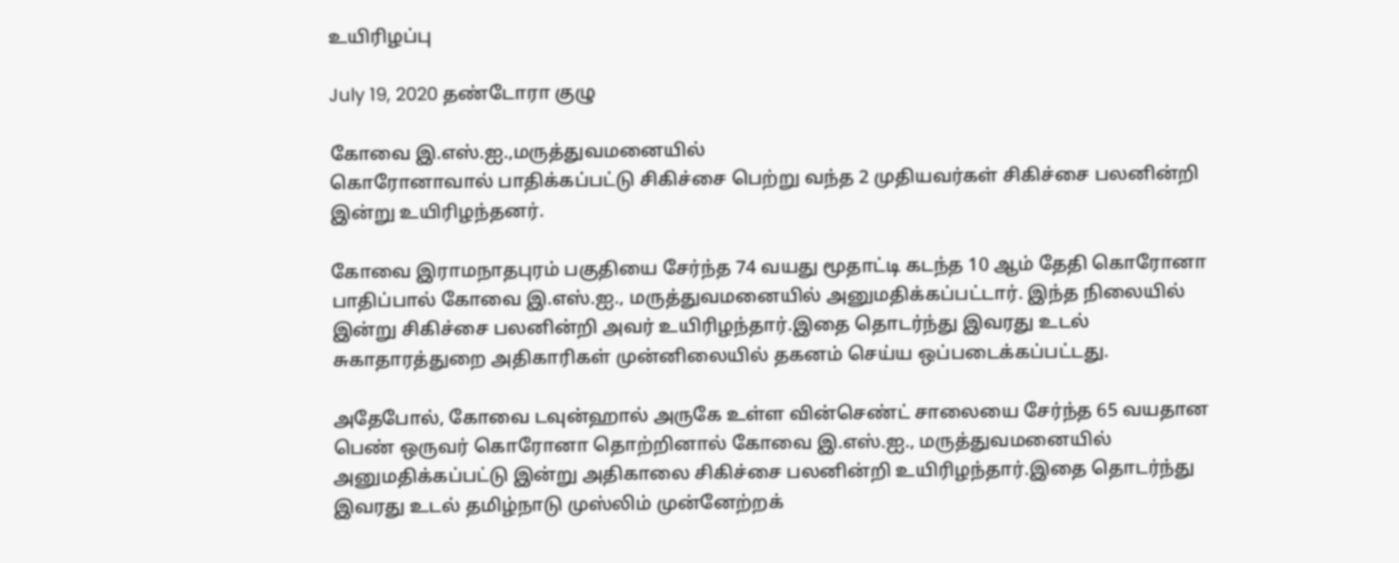உயிரிழப்பு

July 19, 2020 தண்டோரா குழு

கோவை இ.எஸ்.ஐ.,மருத்துவமனையில்
கொரோனாவால் பாதிக்கப்பட்டு சிகிச்சை பெற்று வந்த 2 முதியவர்கள் சிகிச்சை பலனின்றி இன்று உயிரிழந்தனர்.

கோவை இராமநாதபுரம் பகுதியை சேர்ந்த 74 வயது மூதாட்டி கடந்த 10 ஆம் தேதி கொரோனா பாதிப்பால் கோவை இ.எஸ்.ஐ., மருத்துவமனையில் அனுமதிக்கப்பட்டார். இந்த நிலையில் இன்று சிகிச்சை பலனின்றி அவர் உயிரிழந்தார்.இதை தொடர்ந்து இவரது உடல் சுகாதாரத்துறை அதிகாரிகள் முன்னிலையில் தகனம் செய்ய ஒப்படைக்கப்பட்டது.

அதேபோல், கோவை டவுன்ஹால் அருகே உள்ள வின்செண்ட் சாலையை சேர்ந்த 65 வயதான பெண் ஒருவர் கொரோனா தொற்றினால் கோவை இ.எஸ்.ஐ., மருத்துவமனையில் அனுமதிக்கப்பட்டு இன்று அதிகாலை சிகிச்சை பலனின்றி உயிரிழந்தார்.இதை தொடர்ந்து இவரது உடல் தமிழ்நாடு முஸ்லிம் முன்னேற்றக்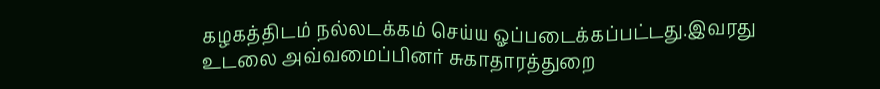கழகத்திடம் நல்லடக்கம் செய்ய ஓப்படைக்கப்பட்டது.இவரது உடலை அவ்வமைப்பினர் சுகாதாரத்துறை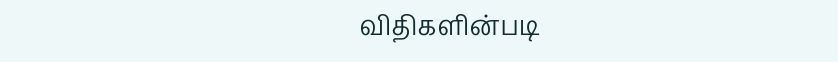விதிகளின்படி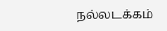நல்லடக்கம்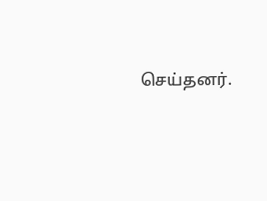செய்தனர்.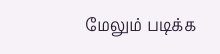மேலும் படிக்க